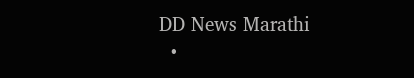DD News Marathi
  •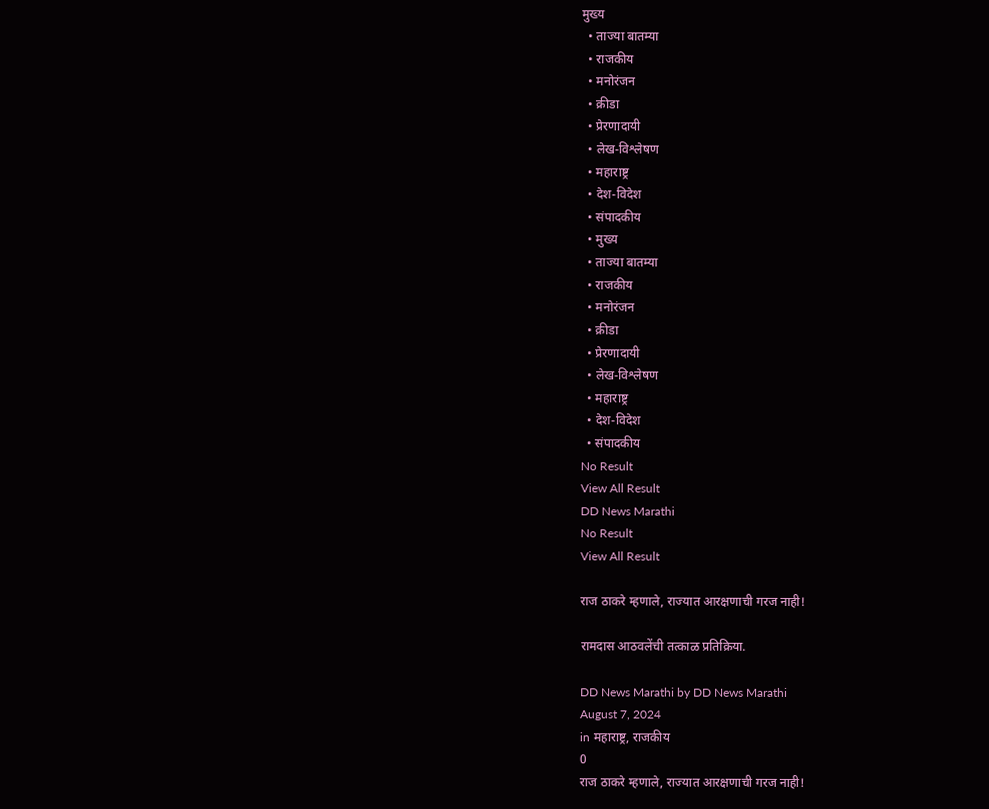मुख्य
  • ताज्या बातम्या
  • राजकीय
  • मनोरंजन
  • क्रीडा
  • प्रेरणादायी
  • लेख-विश्लेषण
  • महाराष्ट्र
  • देश-विदेश
  • संपादकीय
  • मुख्य
  • ताज्या बातम्या
  • राजकीय
  • मनोरंजन
  • क्रीडा
  • प्रेरणादायी
  • लेख-विश्लेषण
  • महाराष्ट्र
  • देश-विदेश
  • संपादकीय
No Result
View All Result
DD News Marathi
No Result
View All Result

राज ठाकरे म्हणाले, राज्यात आरक्षणाची गरज नाही!

रामदास आठवलेंची तत्काळ प्रतिक्रिया.

DD News Marathi by DD News Marathi
August 7, 2024
in महाराष्ट्र, राजकीय
0
राज ठाकरे म्हणाले, राज्यात आरक्षणाची गरज नाही!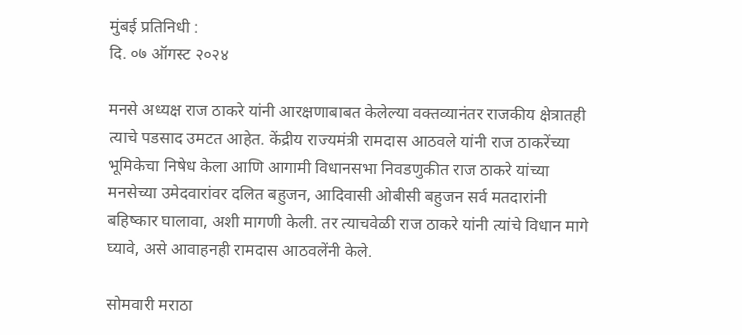मुंबई प्रतिनिधी :
दि. ०७ ऑगस्ट २०२४

मनसे अध्यक्ष राज ठाकरे यांनी आरक्षणाबाबत केलेल्या वक्तव्यानंतर राजकीय क्षेत्रातही त्याचे पडसाद उमटत आहेत. केंद्रीय राज्यमंत्री रामदास आठवले यांनी राज ठाकरेंच्या भूमिकेचा निषेध केला आणि आगामी विधानसभा निवडणुकीत राज ठाकरे यांच्या मनसेच्या उमेदवारांवर दलित बहुजन, आदिवासी ओबीसी बहुजन सर्व मतदारांनी बहिष्कार घालावा, अशी मागणी केली. तर त्याचवेळी राज ठाकरे यांनी त्यांचे विधान मागे घ्यावे, असे आवाहनही रामदास आठवलेंनी केले.

सोमवारी मराठा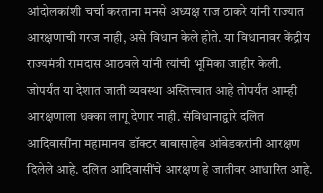आंदोलकांशी चर्चा करताना मनसे अध्यक्ष राज ठाकरे यांनी राज्यात आरक्षणाची गरज नाही, असे विधान केले होते. या विधानावर केंद्रीय राज्यमंत्री रामदास आठवले यांनी त्यांची भूमिका जाहीर केली. जोपर्यंत या देशात जाती व्यवस्था अस्तित्त्वात आहे तोपर्यंत आम्ही आरक्षणाला धक्का लागू देणार नाही. संविधानाद्वारे दलित आदिवासींना महामानव डॉक्टर बाबासाहेब आंबेडकरांनी आरक्षण दिलेले आहे. दलित आदिवासींचे आरक्षण हे जातीवर आधारित आहे.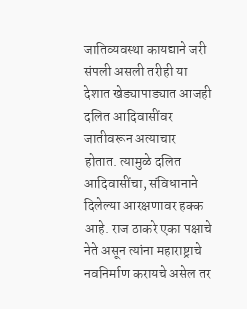जातिव्यवस्था कायद्याने जरी संपली असली तरीही या देशात खेड्यापाड्यात आजही दलित आदिवासींवर जातीवरून अत्याचार होतात. त्यामुळे दलित आदिवासींचा, संविधानाने दिलेल्या आरक्षणावर हक्क आहे. राज ठाकरे एका पक्षाचे नेते असून त्यांना महाराष्ट्राचे नवनिर्माण करायचे असेल तर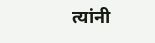त्यांनी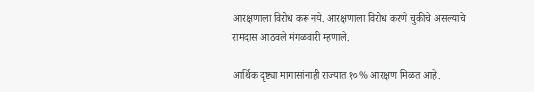आरक्षणाला विरोध करू नये. आरक्षणाला विरोध करणे चुकीचे असल्याचे रामदास आठवले मंगळवारी म्हणाले.

आर्थिक दृष्ट्या मागासांनाही राज्यात १०% आरक्षण मिळत आहे.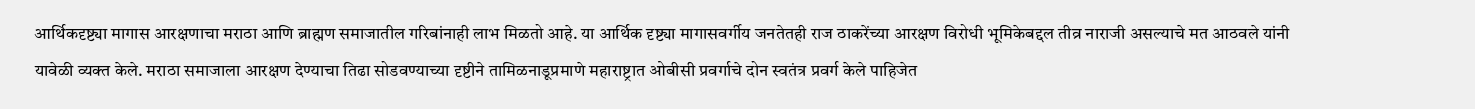आर्थिकदृष्ट्या मागास आरक्षणाचा मराठा आणि ब्राह्मण समाजातील गरिबांनाही लाभ मिळतो आहे. या आर्थिक दृष्ट्या मागासवर्गीय जनतेतही राज ठाकरेंच्या आरक्षण विरोधी भूमिकेबद्दल तीव्र नाराजी असल्याचे मत आठवले यांनी यावेळी व्यक्त केले. मराठा समाजाला आरक्षण देण्याचा तिढा सोडवण्याच्या दृष्टीने तामिळनाडूप्रमाणे महाराष्ट्रात ओबीसी प्रवर्गाचे दोन स्वतंत्र प्रवर्ग केले पाहिजेत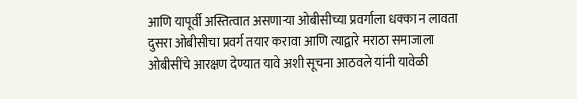आणि यापूर्वी अस्तित्वात असणाऱ्या ओबीसीच्या प्रवर्गाला धक्का न लावता दुसरा ओबीसीचा प्रवर्ग तयार करावा आणि त्याद्वारे मराठा समाजाला ओबीसींचे आरक्षण देण्यात यावे अशी सूचना आठवले यांनी यावेळी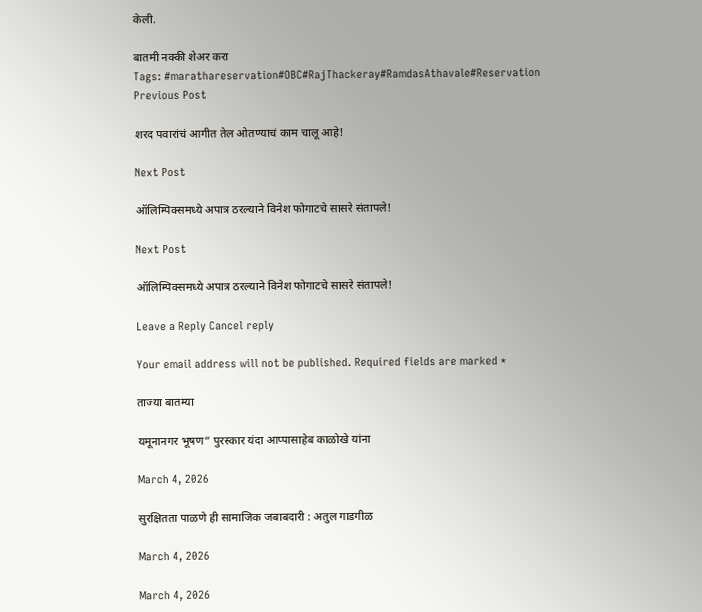केली.

बातमी नक्की शेअर करा
Tags: #marathareservation#OBC#RajThackeray#RamdasAthavale#Reservation
Previous Post

शरद पवारांचं आगीत तेल ओतण्याचं काम चालू आहे!

Next Post

ऑलिम्पिक्समध्ये अपात्र ठरल्याने विनेश फोगाटचे सासरे संतापले!

Next Post

ऑलिम्पिक्समध्ये अपात्र ठरल्याने विनेश फोगाटचे सासरे संतापले!

Leave a Reply Cancel reply

Your email address will not be published. Required fields are marked *

ताज्या बातम्या

यमूनानगर भूषण” पुरस्कार यंदा आप्पासाहेब काळोखे यांना

March 4, 2026

सुरक्षितता पाळणे ही सामाजिक जबाबदारी : अतुल गाडगीळ

March 4, 2026

March 4, 2026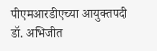पीएमआरडीएच्या आयुक्तपदी डॉ. अभिजीत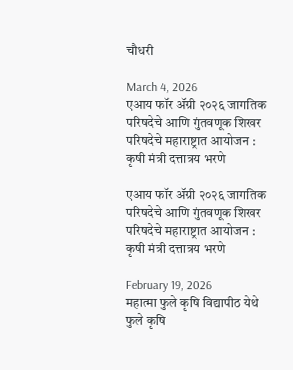चौधरी

March 4, 2026
एआय फॉर ॲग्री २०२६ जागतिक परिषदेचे आणि गुंतवणूक शिखर परिषदेचे महाराष्ट्रात आयोजन : कृषी मंत्री दत्तात्रय भरणे

एआय फॉर ॲग्री २०२६ जागतिक परिषदेचे आणि गुंतवणूक शिखर परिषदेचे महाराष्ट्रात आयोजन : कृषी मंत्री दत्तात्रय भरणे

February 19, 2026
महात्मा फुले कृषि विद्यापीठ येथे फुले कृषि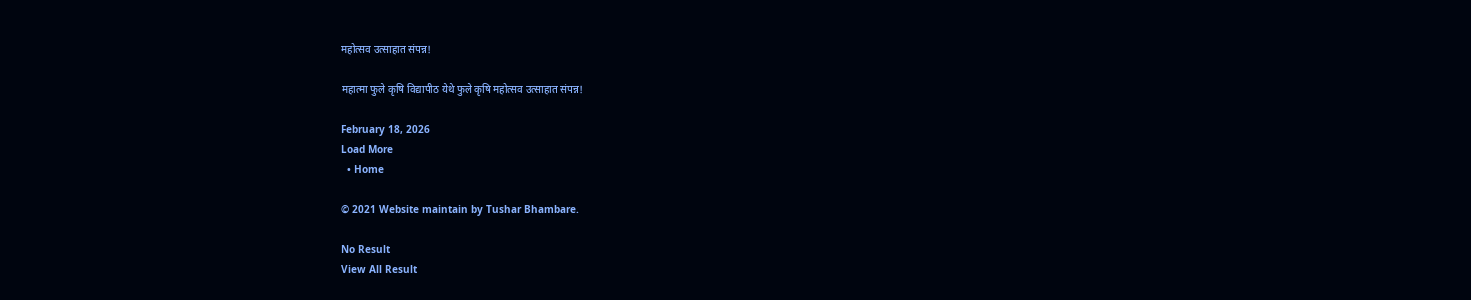महोत्सव उत्साहात संपन्न!

महात्मा फुले कृषि विद्यापीठ येथे फुले कृषि महोत्सव उत्साहात संपन्न!

February 18, 2026
Load More
  • Home

© 2021 Website maintain by Tushar Bhambare.

No Result
View All Result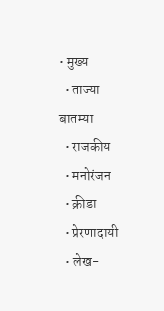• मुख्य
  • ताज्या बातम्या
  • राजकीय
  • मनोरंजन
  • क्रीडा
  • प्रेरणादायी
  • लेख-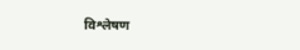विश्लेषण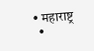• महाराष्ट्र
  •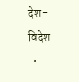देश-विदेश
  •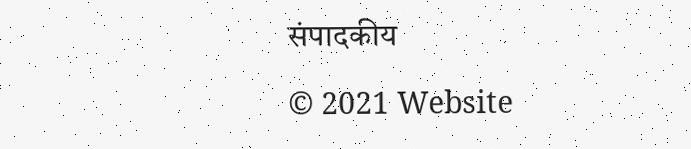संपादकीय

© 2021 Website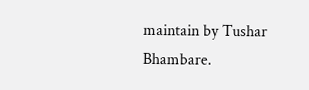maintain by Tushar Bhambare.